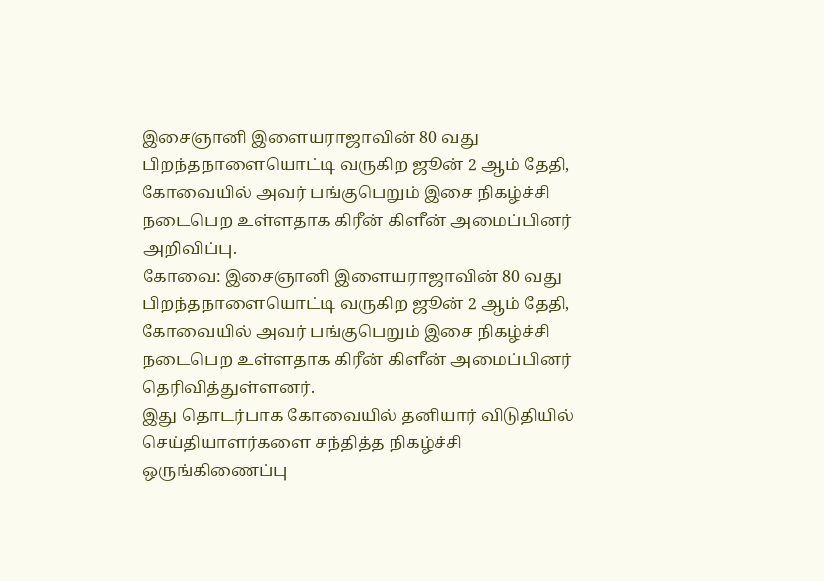இசைஞானி இளையராஜாவின் 80 வது பிறந்தநாளையொட்டி வருகிற ஜூன் 2 ஆம் தேதி, கோவையில் அவர் பங்குபெறும் இசை நிகழ்ச்சி நடைபெற உள்ளதாக கிரீன் கிளீன் அமைப்பினர் அறிவிப்பு.
கோவை: இசைஞானி இளையராஜாவின் 80 வது பிறந்தநாளையொட்டி வருகிற ஜூன் 2 ஆம் தேதி, கோவையில் அவர் பங்குபெறும் இசை நிகழ்ச்சி நடைபெற உள்ளதாக கிரீன் கிளீன் அமைப்பினர் தெரிவித்துள்ளனர்.
இது தொடர்பாக கோவையில் தனியார் விடுதியில் செய்தியாளர்களை சந்தித்த நிகழ்ச்சி ஒருங்கிணைப்பு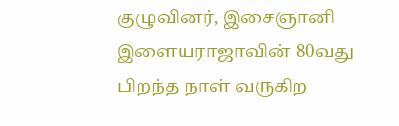குழுவினர், இசைஞானி இளையராஜாவின் 80வது பிறந்த நாள் வருகிற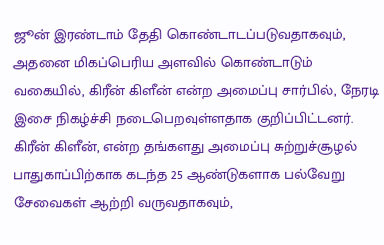ஜூன் இரண்டாம் தேதி கொண்டாடப்படுவதாகவும், அதனை மிகப்பெரிய அளவில் கொண்டாடும் வகையில், கிரீன் கிளீன் என்ற அமைப்பு சார்பில், நேரடி இசை நிகழ்ச்சி நடைபெறவுள்ளதாக குறிப்பிட்டனர்.
கிரீன் கிளீன், என்ற தங்களது அமைப்பு சுற்றுச்சூழல் பாதுகாப்பிற்காக கடந்த 25 ஆண்டுகளாக பல்வேறு சேவைகள் ஆற்றி வருவதாகவும்,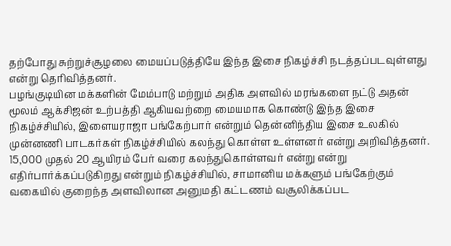தற்போது சுற்றுச்சூழலை மையப்படுத்தியே இந்த இசை நிகழ்ச்சி நடத்தப்படவுள்ளது என்று தெரிவித்தனர்.
பழங்குடியின மக்களின் மேம்பாடு மற்றும் அதிக அளவில் மரங்களை நட்டு அதன் மூலம் ஆக்சிஜன் உற்பத்தி ஆகியவற்றை மையமாக கொண்டு இந்த இசை நிகழ்ச்சியில், இளையராஜா பங்கேற்பார் என்றும் தென்னிந்திய இசை உலகில் முன்னணி பாடகர்கள் நிகழ்ச்சியில் கலந்து கொள்ள உள்ளனர் என்று அறிவித்தனர்.
15,000 முதல் 20 ஆயிரம் பேர் வரை கலந்துகொள்ளவர் என்று என்று எதிர்பார்க்கப்படுகிறது என்றும் நிகழ்ச்சியில், சாமானிய மக்களும் பங்கேற்கும் வகையில் குறைந்த அளவிலான அனுமதி கட்டணம் வசூலிக்கப்பட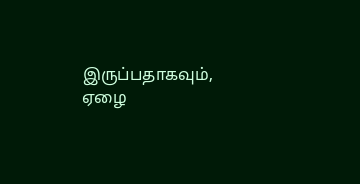இருப்பதாகவும், ஏழை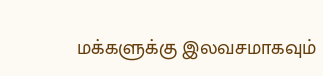மக்களுக்கு இலவசமாகவும்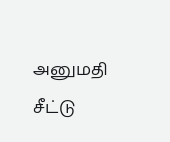அனுமதி சீட்டு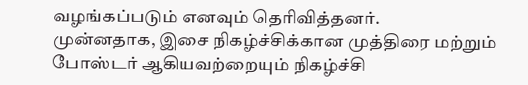வழங்கப்படும் எனவும் தெரிவித்தனர்.
முன்னதாக, இசை நிகழ்ச்சிக்கான முத்திரை மற்றும் போஸ்டர் ஆகியவற்றையும் நிகழ்ச்சி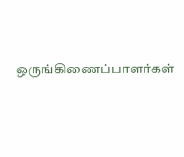ஒருங்கிணைப்பாளர்கள்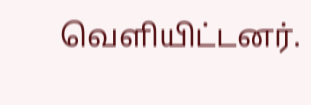வெளியிட்டனர்.